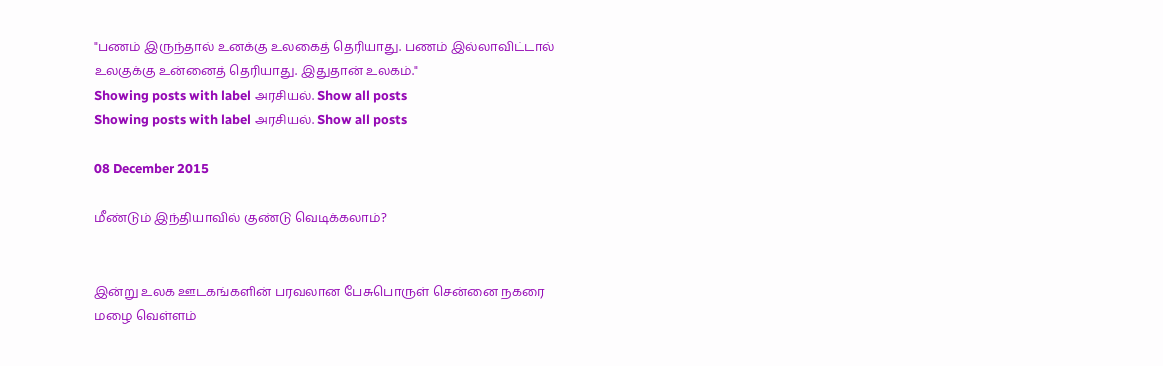"பணம் இருந்தால் உனக்கு உலகைத் தெரியாது. பணம் இல்லாவிட்டால் உலகுக்கு உன்னைத் தெரியாது. இதுதான் உலகம்."
Showing posts with label அரசியல். Show all posts
Showing posts with label அரசியல். Show all posts

08 December 2015

மீண்டும் இந்தியாவில் குண்டு வெடிக்கலாம்?


இன்று உலக ஊடகங்களின் பரவலான பேசுபொருள் சென்னை நகரை மழை வெள்ளம்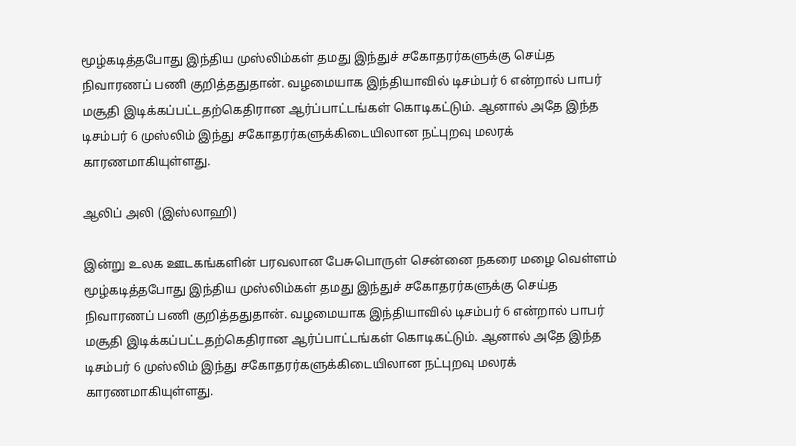மூழ்கடித்தபோது இந்திய முஸ்லிம்கள் தமது இந்துச் சகோதரர்களுக்கு செய்த நிவாரணப் பணி குறித்ததுதான். வழமையாக இந்தியாவில் டிசம்பர் 6 என்றால் பாபர் மசூதி இடிக்கப்பட்டதற்கெதிரான ஆர்ப்பாட்டங்கள் கொடிகட்டும். ஆனால் அதே இந்த டிசம்பர் 6 முஸ்லிம் இந்து சகோதரர்களுக்கிடையிலான நட்புறவு மலரக் காரணமாகியுள்ளது.

ஆலிப் அலி (இஸ்லாஹி)

இன்று உலக ஊடகங்களின் பரவலான பேசுபொருள் சென்னை நகரை மழை வெள்ளம் மூழ்கடித்தபோது இந்திய முஸ்லிம்கள் தமது இந்துச் சகோதரர்களுக்கு செய்த நிவாரணப் பணி குறித்ததுதான். வழமையாக இந்தியாவில் டிசம்பர் 6 என்றால் பாபர் மசூதி இடிக்கப்பட்டதற்கெதிரான ஆர்ப்பாட்டங்கள் கொடிகட்டும். ஆனால் அதே இந்த டிசம்பர் 6 முஸ்லிம் இந்து சகோதரர்களுக்கிடையிலான நட்புறவு மலரக் காரணமாகியுள்ளது.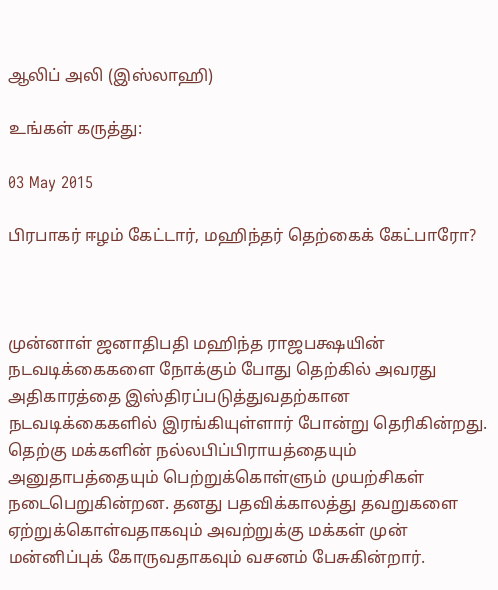ஆலிப் அலி (இஸ்லாஹி)

உங்கள் கருத்து:

03 May 2015

பிரபாகர் ஈழம் கேட்டார், மஹிந்தர் தெற்கைக் கேட்பாரோ?



முன்னாள் ஜனாதிபதி மஹிந்த ராஜபக்ஷயின் நடவடிக்கைகளை நோக்கும் போது தெற்கில் அவரது அதிகாரத்தை இஸ்திரப்படுத்துவதற்கான நடவடிக்கைகளில் இரங்கியுள்ளார் போன்று தெரிகின்றது. தெற்கு மக்களின் நல்லபிப்பிராயத்தையும் அனுதாபத்தையும் பெற்றுக்கொள்ளும் முயற்சிகள் நடைபெறுகின்றன. தனது பதவிக்காலத்து தவறுகளை ஏற்றுக்கொள்வதாகவும் அவற்றுக்கு மக்கள் முன் மன்னிப்புக் கோருவதாகவும் வசனம் பேசுகின்றார்.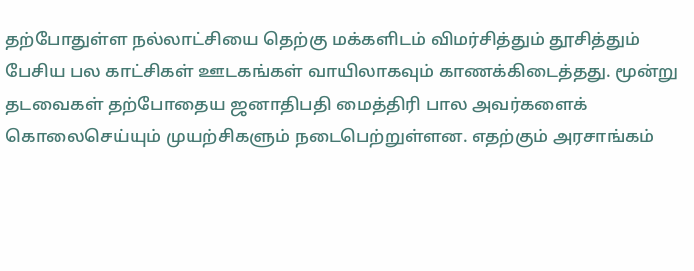தற்போதுள்ள நல்லாட்சியை தெற்கு மக்களிடம் விமர்சித்தும் தூசித்தும் பேசிய பல காட்சிகள் ஊடகங்கள் வாயிலாகவும் காணக்கிடைத்தது. மூன்று தடவைகள் தற்போதைய ஜனாதிபதி மைத்திரி பால அவர்களைக் கொலைசெய்யும் முயற்சிகளும் நடைபெற்றுள்ளன. எதற்கும் அரசாங்கம்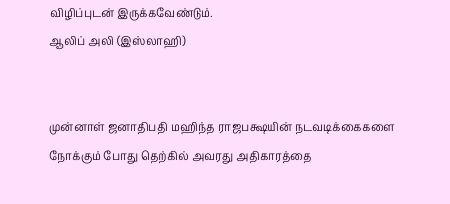விழிப்புடன் இருக்கவேண்டும்.
ஆலிப் அலி (இஸ்லாஹி)


முன்னாள் ஜனாதிபதி மஹிந்த ராஜபக்ஷயின் நடவடிக்கைகளை நோக்கும் போது தெற்கில் அவரது அதிகாரத்தை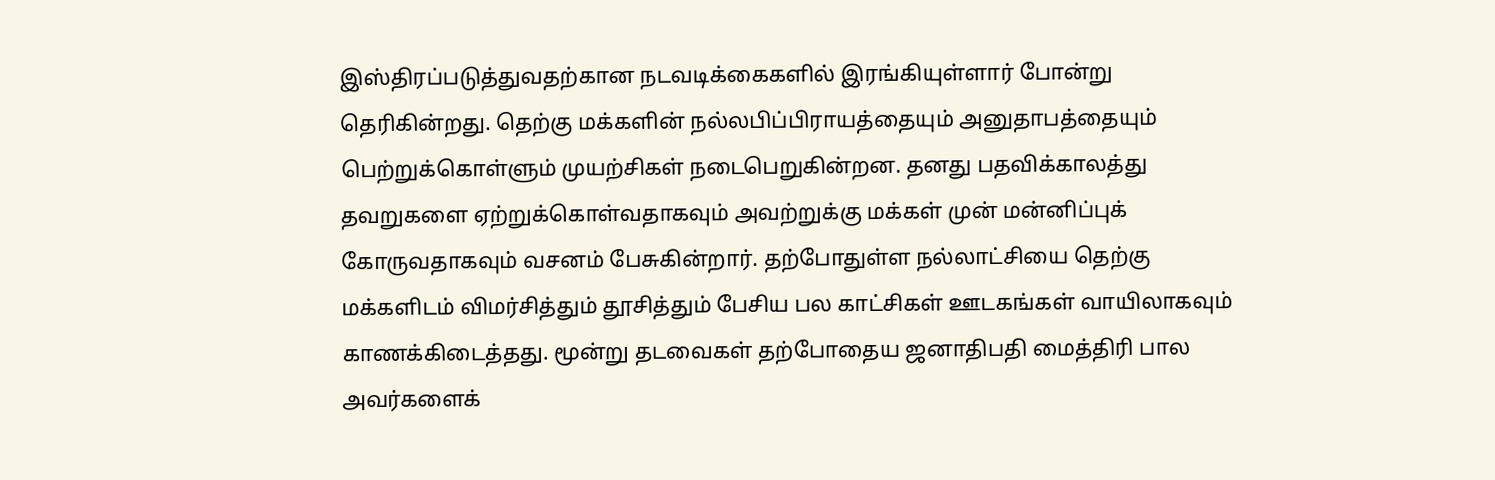இஸ்திரப்படுத்துவதற்கான நடவடிக்கைகளில் இரங்கியுள்ளார் போன்று தெரிகின்றது. தெற்கு மக்களின் நல்லபிப்பிராயத்தையும் அனுதாபத்தையும் பெற்றுக்கொள்ளும் முயற்சிகள் நடைபெறுகின்றன. தனது பதவிக்காலத்து தவறுகளை ஏற்றுக்கொள்வதாகவும் அவற்றுக்கு மக்கள் முன் மன்னிப்புக் கோருவதாகவும் வசனம் பேசுகின்றார். தற்போதுள்ள நல்லாட்சியை தெற்கு மக்களிடம் விமர்சித்தும் தூசித்தும் பேசிய பல காட்சிகள் ஊடகங்கள் வாயிலாகவும் காணக்கிடைத்தது. மூன்று தடவைகள் தற்போதைய ஜனாதிபதி மைத்திரி பால அவர்களைக்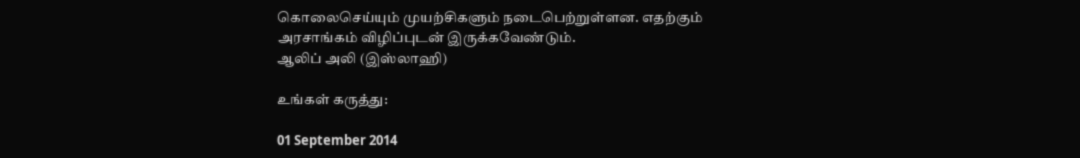கொலைசெய்யும் முயற்சிகளும் நடைபெற்றுள்ளன. எதற்கும் அரசாங்கம் விழிப்புடன் இருக்கவேண்டும்.
ஆலிப் அலி (இஸ்லாஹி)

உங்கள் கருத்து:

01 September 2014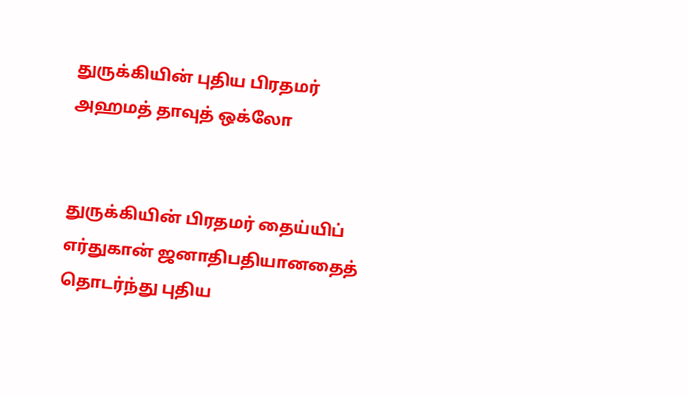துருக்கியின் புதிய பிரதமர் அஹமத் தாவுத் ஒக்லோ


துருக்கியின் பிரதமர் தைய்யிப் எர்துகான் ஜனாதிபதியானதைத் தொடர்ந்து புதிய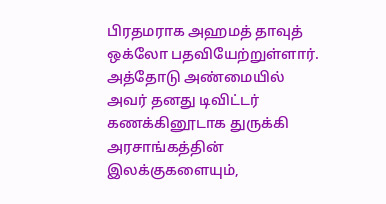பிரதமராக அஹமத் தாவுத் ஒக்லோ பதவியேற்றுள்ளார். அத்தோடு அண்மையில் அவர் தனது டிவிட்டர் கணக்கினூடாக துருக்கி அரசாங்கத்தின் இலக்குகளையும்,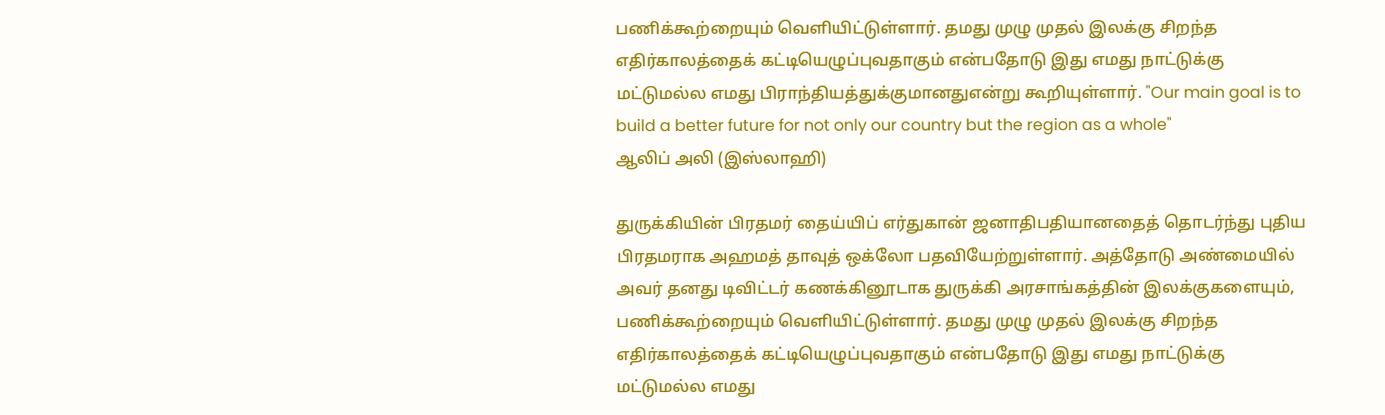பணிக்கூற்றையும் வெளியிட்டுள்ளார். தமது முழு முதல் இலக்கு சிறந்த எதிர்காலத்தைக் கட்டியெழுப்புவதாகும் என்பதோடு இது எமது நாட்டுக்கு மட்டுமல்ல எமது பிராந்தியத்துக்குமானதுஎன்று கூறியுள்ளார். "Our main goal is to build a better future for not only our country but the region as a whole"
ஆலிப் அலி (இஸ்லாஹி)

துருக்கியின் பிரதமர் தைய்யிப் எர்துகான் ஜனாதிபதியானதைத் தொடர்ந்து புதிய பிரதமராக அஹமத் தாவுத் ஒக்லோ பதவியேற்றுள்ளார். அத்தோடு அண்மையில் அவர் தனது டிவிட்டர் கணக்கினூடாக துருக்கி அரசாங்கத்தின் இலக்குகளையும், பணிக்கூற்றையும் வெளியிட்டுள்ளார். தமது முழு முதல் இலக்கு சிறந்த எதிர்காலத்தைக் கட்டியெழுப்புவதாகும் என்பதோடு இது எமது நாட்டுக்கு மட்டுமல்ல எமது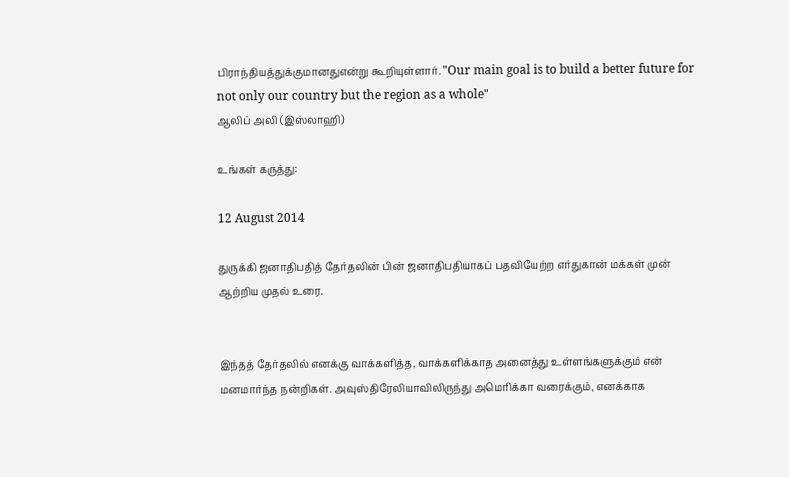பிராந்தியத்துக்குமானதுஎன்று கூறியுள்ளார். "Our main goal is to build a better future for not only our country but the region as a whole"
ஆலிப் அலி (இஸ்லாஹி)

உங்கள் கருத்து:

12 August 2014

துருக்கி ஜனாதிபதித் தேர்தலின் பின் ஜனாதிபதியாகப் பதவியேற்ற எர்துகான் மக்கள் முன் ஆற்றிய முதல் உரை.


இந்தத் தேர்தலில் எனக்கு வாக்களித்த, வாக்களிக்காத அனைத்து உள்ளங்களுக்கும் என் மனமார்ந்த நன்றிகள். அவுஸ்திரேலியாவிலிருந்து அமெரிக்கா வரைக்கும், எனக்காக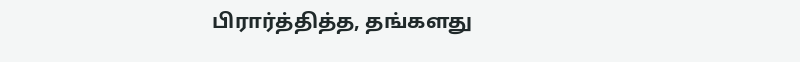பிரார்த்தித்த, தங்களது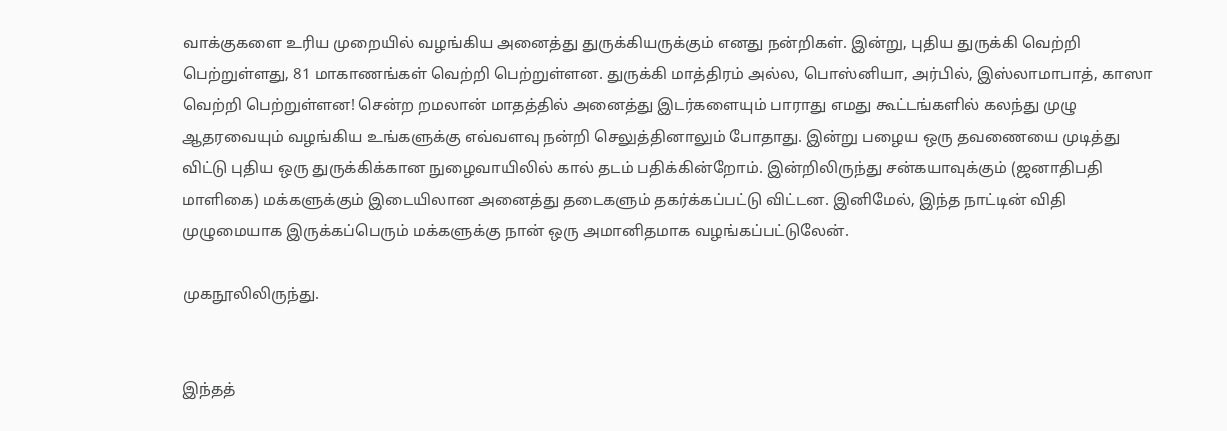வாக்குகளை உரிய முறையில் வழங்கிய அனைத்து துருக்கியருக்கும் எனது நன்றிகள். இன்று, புதிய துருக்கி வெற்றி பெற்றுள்ளது, 81 மாகாணங்கள் வெற்றி பெற்றுள்ளன. துருக்கி மாத்திரம் அல்ல, பொஸ்னியா, அர்பில், இஸ்லாமாபாத், காஸா வெற்றி பெற்றுள்ளன! சென்ற றமலான் மாதத்தில் அனைத்து இடர்களையும் பாராது எமது கூட்டங்களில் கலந்து முழு ஆதரவையும் வழங்கிய உங்களுக்கு எவ்வளவு நன்றி செலுத்தினாலும் போதாது. இன்று பழைய ஒரு தவணையை முடித்து விட்டு புதிய ஒரு துருக்கிக்கான நுழைவாயிலில் கால் தடம் பதிக்கின்றோம். இன்றிலிருந்து சன்கயாவுக்கும் (ஜனாதிபதி மாளிகை) மக்களுக்கும் இடையிலான அனைத்து தடைகளும் தகர்க்கப்பட்டு விட்டன. இனிமேல், இந்த நாட்டின் விதி முழுமையாக இருக்கப்பெரும் மக்களுக்கு நான் ஒரு அமானிதமாக வழங்கப்பட்டுலேன்.

முகநூலிலிருந்து.


இந்தத்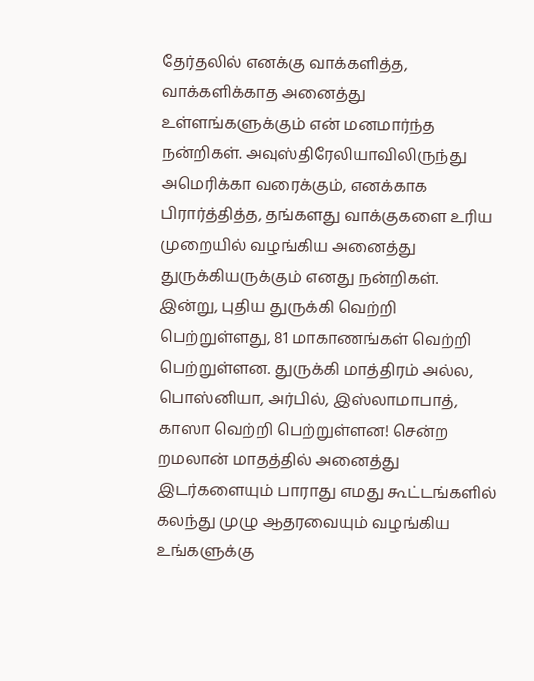தேர்தலில் எனக்கு வாக்களித்த, வாக்களிக்காத அனைத்து உள்ளங்களுக்கும் என் மனமார்ந்த நன்றிகள். அவுஸ்திரேலியாவிலிருந்து அமெரிக்கா வரைக்கும், எனக்காக பிரார்த்தித்த, தங்களது வாக்குகளை உரிய முறையில் வழங்கிய அனைத்து துருக்கியருக்கும் எனது நன்றிகள். இன்று, புதிய துருக்கி வெற்றி பெற்றுள்ளது, 81 மாகாணங்கள் வெற்றி பெற்றுள்ளன. துருக்கி மாத்திரம் அல்ல, பொஸ்னியா, அர்பில், இஸ்லாமாபாத், காஸா வெற்றி பெற்றுள்ளன! சென்ற றமலான் மாதத்தில் அனைத்து இடர்களையும் பாராது எமது கூட்டங்களில் கலந்து முழு ஆதரவையும் வழங்கிய உங்களுக்கு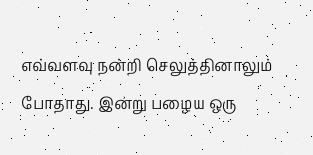எவ்வளவு நன்றி செலுத்தினாலும் போதாது. இன்று பழைய ஒரு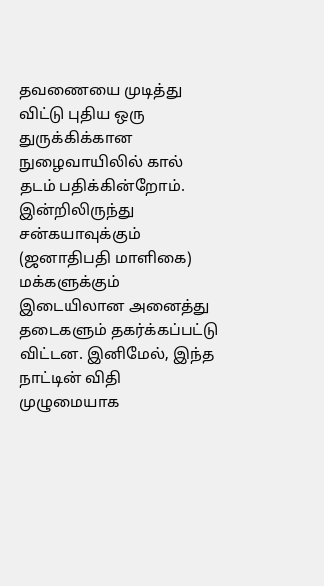தவணையை முடித்து விட்டு புதிய ஒரு துருக்கிக்கான நுழைவாயிலில் கால் தடம் பதிக்கின்றோம். இன்றிலிருந்து சன்கயாவுக்கும் (ஜனாதிபதி மாளிகை) மக்களுக்கும் இடையிலான அனைத்து தடைகளும் தகர்க்கப்பட்டு விட்டன. இனிமேல், இந்த நாட்டின் விதி முழுமையாக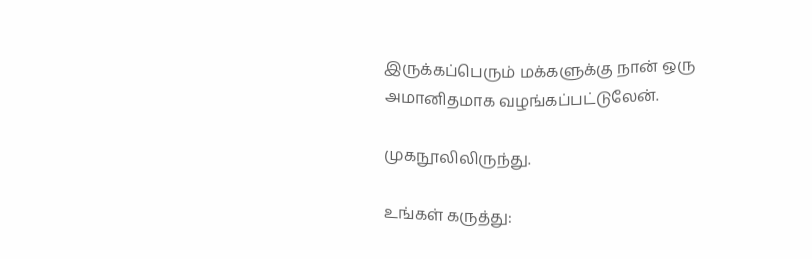இருக்கப்பெரும் மக்களுக்கு நான் ஒரு அமானிதமாக வழங்கப்பட்டுலேன்.

முகநூலிலிருந்து.

உங்கள் கருத்து: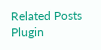Related Posts Plugin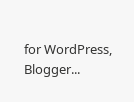for WordPress, Blogger...